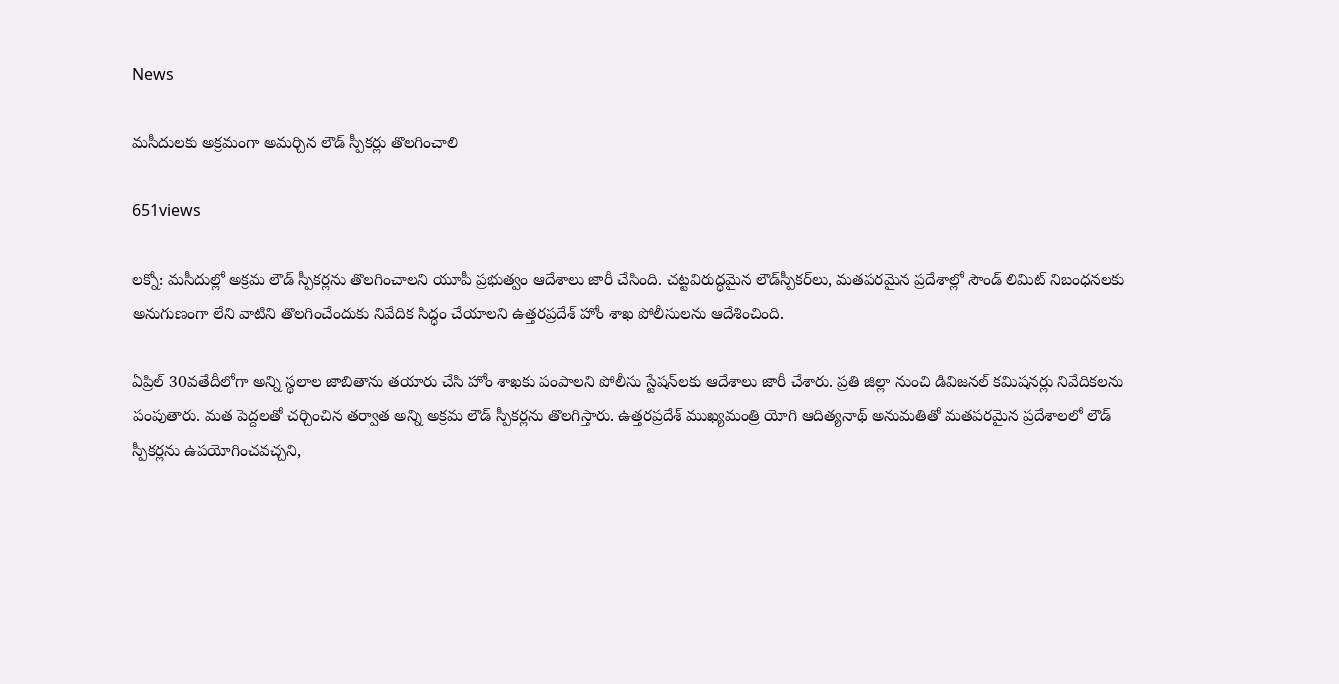News

మసీదులకు అక్రమంగా అమర్చిన లౌడ్ స్పీకర్లు తొలగించాలి

651views

ల‌క్నో: మసీదుల్లో అక్రమ లౌడ్ స్పీకర్లను తొలగించాలని యూపీ ప్రభుత్వం ఆదేశాలు జారీ చేసింది. చట్టవిరుద్ధమైన లౌడ్‌స్పీకర్‌లు, మతపరమైన ప్రదేశాల్లో సౌండ్ లిమిట్ నిబంధనలకు అనుగుణంగా లేని వాటిని తొలగించేందుకు నివేదిక సిద్ధం చేయాలని ఉత్తరప్రదేశ్ హోం శాఖ పోలీసులను ఆదేశించింది.

ఏప్రిల్ 30వతేదీలోగా అన్ని స్థలాల జాబితాను తయారు చేసి హోం శాఖకు పంపాలని పోలీసు స్టేషన్‌లకు ఆదేశాలు జారీ చేశారు. ప్రతి జిల్లా నుంచి డివిజనల్ కమిషనర్లు నివేదికలను పంపుతారు. మత పెద్దలతో చర్చించిన తర్వాత అన్ని అక్రమ లౌడ్ స్పీకర్లను తొలగిస్తారు. ఉత్తరప్రదేశ్ ముఖ్యమంత్రి యోగి ఆదిత్యనాథ్ అనుమతితో మతపరమైన ప్రదేశాలలో లౌడ్ స్పీకర్లను ఉపయోగించవచ్చని,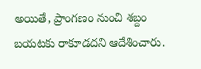అయితే, ప్రాంగణం నుంచి శబ్దం బయటకు రాకూడదని ఆదేశించారు.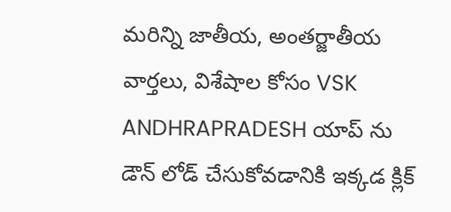మరిన్ని జాతీయ, అంతర్జాతీయ వార్తలు, విశేషాల కోసం VSK ANDHRAPRADESH యాప్ ను డౌన్ లోడ్ చేసుకోవడానికి ఇక్కడ క్లిక్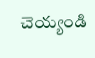చెయ్యండి